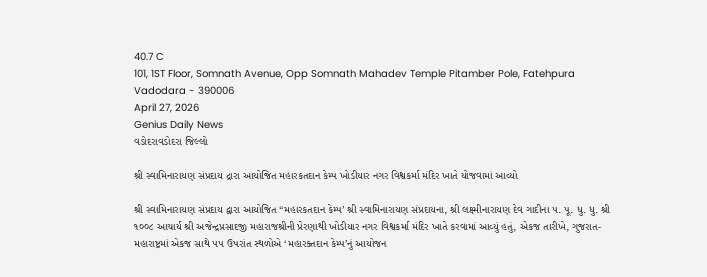40.7 C
101, 1ST Floor, Somnath Avenue, Opp Somnath Mahadev Temple Pitamber Pole, Fatehpura Vadodara - 390006
April 27, 2026
Genius Daily News
વડોદરાવડોદરા જિલ્લો

શ્રી સ્વામિનારાયણ સંપ્રદાય દ્રારા આયોજિત મહારકતદાન કેમ્પ ખોડીયાર નગર વિશ્વકર્મા મંદિર ખાતે યોજવામાં આવ્યો

શ્રી સ્વામિનારાયણ સંપ્રદાય દ્વારા આયોજિત “મહારકતદાન કેમ્પ’ શ્રી સ્વામિનારાયણ સંપ્રદાયના, શ્રી લક્ષ્મીનારાયણ દેવ ગાદીના ૫. પૂ. ધુ. ધુ. શ્રી ૧૦૦૮ આચાર્ય શ્રી અજેન્દ્રપ્રસાદજી મહારાજશ્રીની પ્રેરણાથી ખોડીયાર નગર વિશ્વકર્મા મંદિર ખાતે કરવામાં આવ્યું હતું, એકજ તારીખે, ગુજરાત-મહારાષ્ટ્રમાં એકજ સાથે ૫૫ ઉપરાંત સ્થળોએ ‘મહારક્તદાન કેમ્પ’નું આયોજન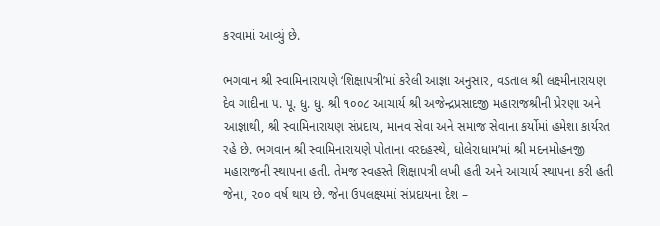કરવામાં આવ્યું છે.

ભગવાન શ્રી સ્વામિનારાયણે ‘શિક્ષાપત્રી’માં કરેલી આજ્ઞા અનુસાર, વડતાલ શ્રી લક્ષ્મીનારાયણ દેવ ગાદીના ૫. પૂ. ધુ. ધુ. શ્રી ૧૦૦૮ આચાર્ય શ્રી અજેન્દ્રપ્રસાદજી મહારાજશ્રીની પ્રેરણા અને આજ્ઞાથી, શ્રી સ્વામિનારાયણ સંપ્રદાય, માનવ સેવા અને સમાજ સેવાના કર્યોમાં હમેશા કાર્યરત રહે છે. ભગવાન શ્રી સ્વામિનારાયણે પોતાના વરદહસ્થે, ધોલેરાધામ’માં શ્રી મદનમોહનજી મહારાજની સ્થાપના હતી. તેમજ સ્વહસ્તે શિક્ષાપત્રી લખી હતી અને આચાર્ય સ્થાપના કરી હતી જેના, ૨૦૦ વર્ષ થાય છે. જેના ઉપલક્ષ્યમાં સંપ્રદાયના દેશ –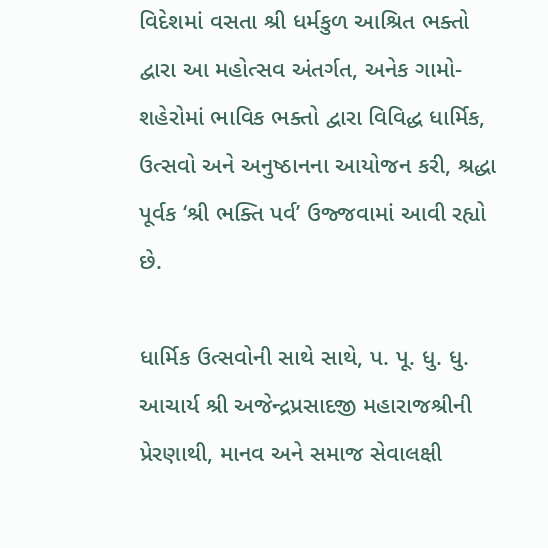વિદેશમાં વસતા શ્રી ધર્મકુળ આશ્રિત ભક્તો દ્વારા આ મહોત્સવ અંતર્ગત, અનેક ગામો- શહેરોમાં ભાવિક ભક્તો દ્વારા વિવિદ્ધ ધાર્મિક, ઉત્સવો અને અનુષ્ઠાનના આયોજન કરી, શ્રદ્ધા પૂર્વક ‘શ્રી ભક્તિ પર્વ’ ઉજ્જવામાં આવી રહ્યો છે.

ધાર્મિક ઉત્સવોની સાથે સાથે, પ. પૂ. ધુ. ધુ. આચાર્ય શ્રી અજેન્દ્રપ્રસાદજી મહારાજશ્રીની પ્રેરણાથી, માનવ અને સમાજ સેવાલક્ષી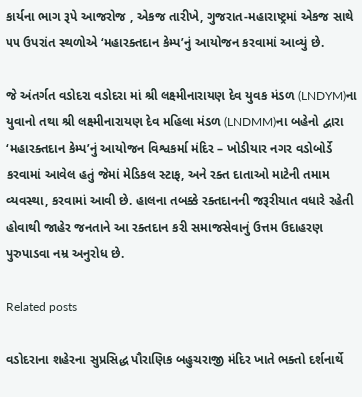કાર્યના ભાગ રૂપે આજરોજ , એકજ તારીખે, ગુજરાત-મહારાષ્ટ્રમાં એકજ સાથે ૫૫ ઉપરાંત સ્થળોએ ‘મહારક્તદાન કેમ્પ’નું આયોજન કરવામાં આવ્યું છે.

જે અંતર્ગત વડોદરા વડોદરા માં શ્રી લક્ષ્મીનારાયણ દેવ યુવક મંડળ (LNDYM)ના યુવાનો તથા શ્રી લક્ષ્મીનારાયણ દેવ મહિલા મંડળ (LNDMM)ના બહેનો દ્વારા ‘મહારક્તદાન કેમ્પ’નું આયોજન વિશ્વકર્મા મંદિર – ખોડીયાર નગર વડોબોર્ડે કરવામાં આવેલ હતું જેમાં મેડિકલ સ્ટાફ, અને રક્ત દાતાઓ માટેની તમામ વ્યવસ્થા, કરવામાં આવી છે. હાલના તબક્કે રક્તદાનની જરૂરીયાત વધારે રહેતી હોવાથી જાહેર જનતાને આ રક્તદાન કરી સમાજસેવાનું ઉત્તમ ઉદાહરણ પુરુપાડવા નમ્ર અનુરોધ છે.

Related posts

વડોદરાના શહેરના સુપ્રસિદ્ધ પૌરાણિક બહુચરાજી મંદિર ખાતે ભક્તો દર્શનાર્થે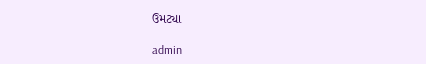ઉમટ્યા

admin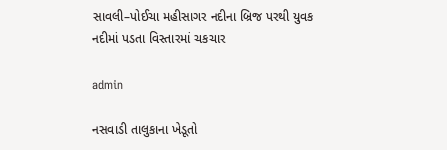સાવલી–પોઈચા મહીસાગર નદીના બ્રિજ પરથી યુવક નદીમાં પડતા વિસ્તારમાં ચકચાર

admin

નસવાડી તાલુકાના ખેડૂતો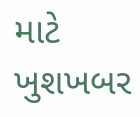માટે ખુશખબર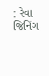: રેવા જિનિંગ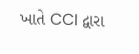ખાતે CCI દ્વારા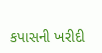કપાસની ખરીદી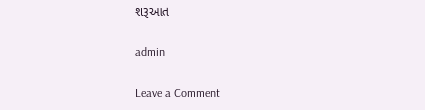શરૂઆત

admin

Leave a Comment